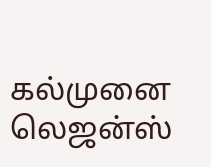கல்முனை லெஜன்ஸ்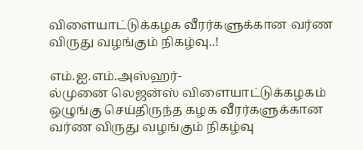விளையாட்டுக்கழக வீரர்களுக்கான வர்ண விருது வழங்கும் நிகழ்வு..!

எம்.ஐ.எம்.அஸ்ஹர்-
ல்முனை லெஜன்ஸ் விளையாட்டுக்கழகம் ஒழுங்கு செய்திருந்த கழக வீரர்களுக்கான வர்ண விருது வழங்கும் நிகழ்வு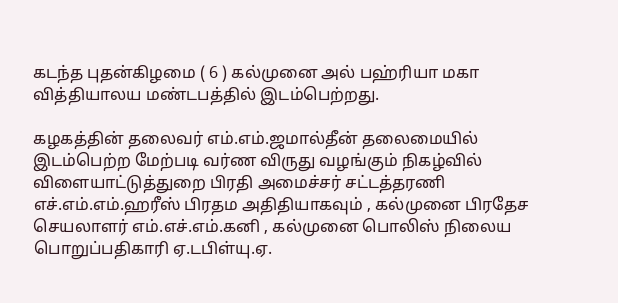கடந்த புதன்கிழமை ( 6 ) கல்முனை அல் பஹ்ரியா மகா வித்தியாலய மண்டபத்தில் இடம்பெற்றது.

கழகத்தின் தலைவர் எம்.எம்.ஜமால்தீன் தலைமையில் இடம்பெற்ற மேற்படி வர்ண விருது வழங்கும் நிகழ்வில் விளையாட்டுத்துறை பிரதி அமைச்சர் சட்டத்தரணி எச்.எம்.எம்.ஹரீஸ் பிரதம அதிதியாகவும் , கல்முனை பிரதேச செயலாளர் எம்.எச்.எம்.கனி , கல்முனை பொலிஸ் நிலைய பொறுப்பதிகாரி ஏ.டபிள்யு.ஏ.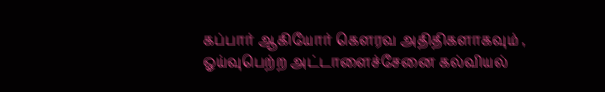கப்பார் ஆகியோர் கௌரவ அதிதிகளாகவும் , ஓய்வுபெற்ற அட்டாளைச்சேனை கல்வியல்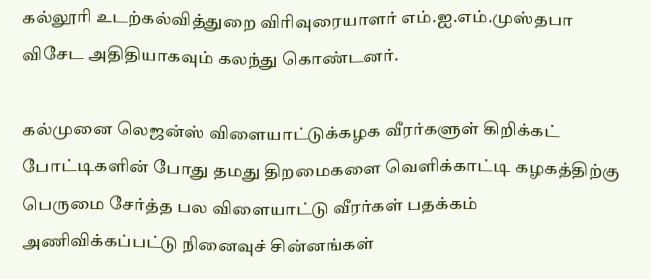கல்லூரி உடற்கல்வித்துறை விரிவுரையாளர் எம்.ஐ.எம்.முஸ்தபா விசேட அதிதியாகவும் கலந்து கொண்டனர்.

கல்முனை லெஜன்ஸ் விளையாட்டுக்கழக வீரர்களுள் கிறிக்கட் போட்டிகளின் போது தமது திறமைகளை வெளிக்காட்டி கழகத்திற்கு பெருமை சேர்த்த பல விளையாட்டு வீரர்கள் பதக்கம் அணிவிக்கப்பட்டு நினைவுச் சின்னங்கள்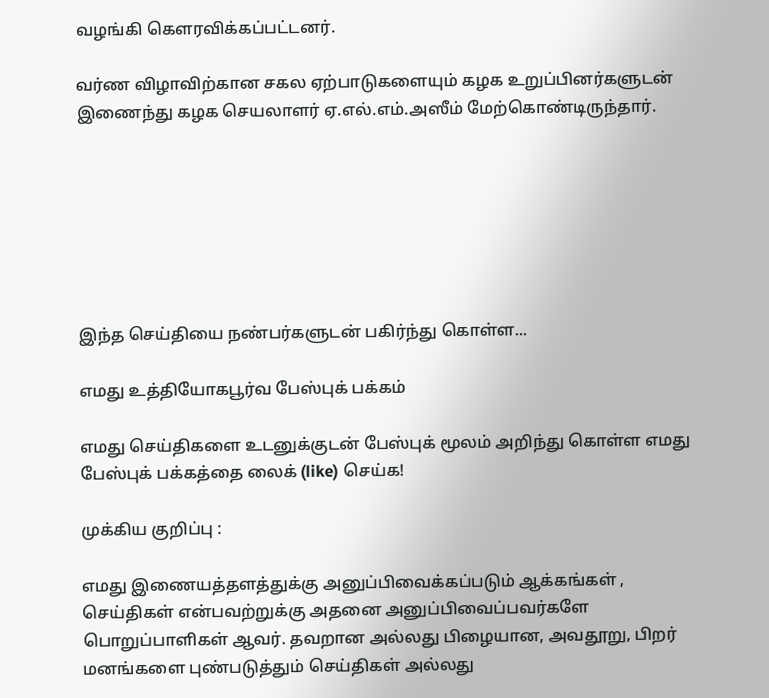வழங்கி கௌரவிக்கப்பட்டனர்.

வர்ண விழாவிற்கான சகல ஏற்பாடுகளையும் கழக உறுப்பினர்களுடன் இணைந்து கழக செயலாளர் ஏ.எல்.எம்.அஸீம் மேற்கொண்டிருந்தார்.







இந்த செய்தியை நண்பர்களுடன் பகிர்ந்து கொள்ள...

எமது உத்தியோகபூர்வ பேஸ்புக் பக்கம்

எமது செய்திகளை உடனுக்குடன் பேஸ்புக் மூலம் அறிந்து கொள்ள எமது பேஸ்புக் பக்கத்தை லைக் (like) செய்க!

முக்கிய குறிப்பு :

எமது இணையத்தளத்துக்கு அனுப்பிவைக்கப்படும் ஆக்கங்கள் , செய்திகள் என்பவற்றுக்கு அதனை அனுப்பிவைப்பவர்களே பொறுப்பாளிகள் ஆவர். தவறான அல்லது பிழையான, அவதூறு, பிறர் மனங்களை புண்படுத்தும் செய்திகள் அல்லது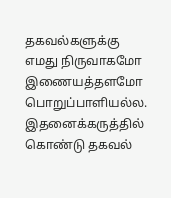தகவல்களுக்கு எமது நிருவாகமோ இணையத்தளமோ பொறுப்பாளியல்ல. இதனைக்கருத்தில் கொண்டு தகவல்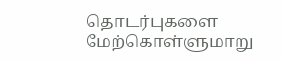தொடர்புகளை மேற்கொள்ளுமாறு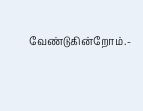வேண்டுகின்றோம்.-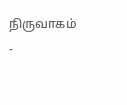நிருவாகம் -